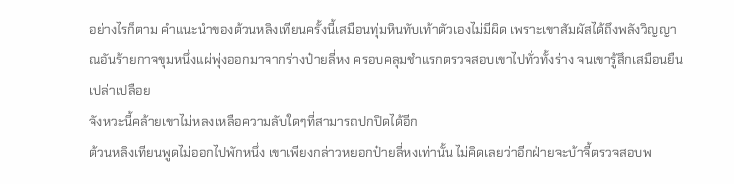อย่างไรก็ตาม คำแนะนำของต้วนหลิงเทียนครั้งนี้เสมือนทุ่มหินทับเท้าตัวเองไม่มีผิด เพราะเขาสัมผัสได้ถึงพลังวิญญาณอันร้ายกาจขุมหนึ่งแผ่พุ่งออกมาจากร่างป๋ายลี่หง ครอบคลุมชำแรกตรวจสอบเขาไปทั่วทั้งร่าง จนเขารู้สึกเสมือนยืนเปล่าเปลือย
จังหวะนี้คล้ายเขาไม่หลงเหลือความลับใดๆที่สามารถปกปิดได้อีก
ต้วนหลิงเทียนพูดไม่ออกไปพักหนึ่ง เขาเพียงกล่าวหยอกป๋ายลี่หงเท่านั้น ไม่คิดเลยว่าอีกฝ่ายจะบ้าจี้ตรวจสอบพ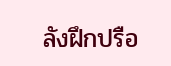ลังฝึกปรือ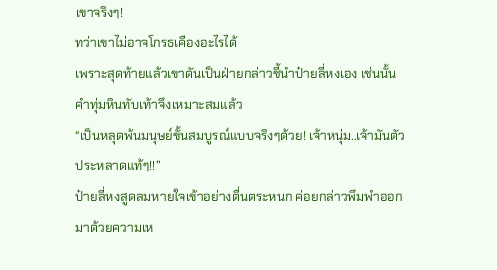เขาจริงๆ!
ทว่าเขาไม่อาจโกรธเคืองอะไรได้
เพราะสุดท้ายแล้วเขาดันเป็นฝ่ายกล่าวชี้นำป๋ายลี่หงเอง เช่นนั้นคำทุ่มหินทับเท้าจึงเหมาะสมแล้ว
“เป็นหลุดพ้นมนุษย์ขั้นสมบูรณ์แบบจริงๆด้วย! เจ้าหนุ่ม..เจ้ามันตัวประหลาดแท้ๆ!!”
ป๋ายลี่หงสูดลมหายใจเข้าอย่างตื่นตระหนก ค่อยกล่าวพึมพำออกมาด้วยความเห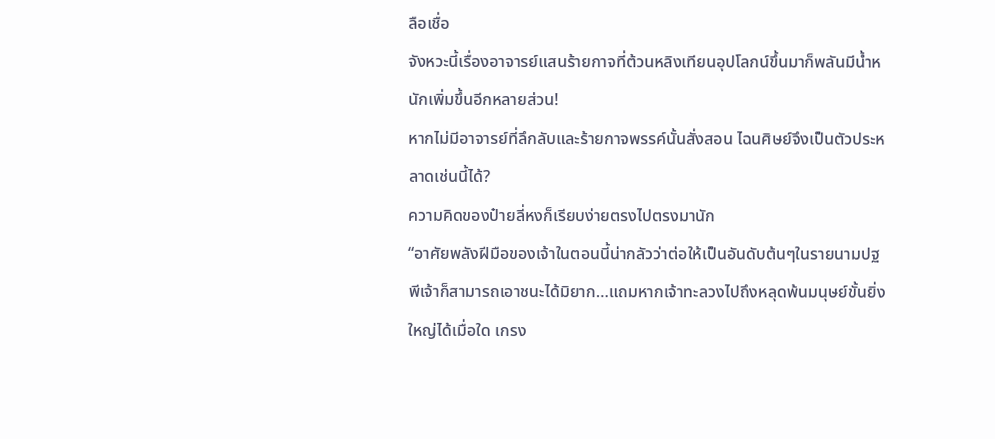ลือเชื่อ
จังหวะนี้เรื่องอาจารย์แสนร้ายกาจที่ต้วนหลิงเทียนอุปโลกน์ขึ้นมาก็พลันมีน้ำหนักเพิ่มขึ้นอีกหลายส่วน!
หากไม่มีอาจารย์ที่ลึกลับและร้ายกาจพรรค์นั้นสั่งสอน ไฉนศิษย์จึงเป็นตัวประหลาดเช่นนี้ได้?
ความคิดของป๋ายลี่หงก็เรียบง่ายตรงไปตรงมานัก
“อาศัยพลังฝีมือของเจ้าในตอนนี้น่ากลัวว่าต่อให้เป็นอันดับต้นๆในรายนามปฐพีเจ้าก็สามารถเอาชนะได้มิยาก…แถมหากเจ้าทะลวงไปถึงหลุดพ้นมนุษย์ขั้นยิ่งใหญ่ได้เมื่อใด เกรง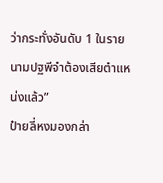ว่ากระทั่งอันดับ 1 ในรายนามปฐพีจำต้องเสียตำแหน่งแล้ว”
ป๋ายลี่หงมองกล่า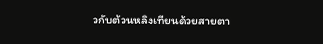วกับต้วนหลิงเทียนด้วยสายตา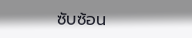ซับซ้อน